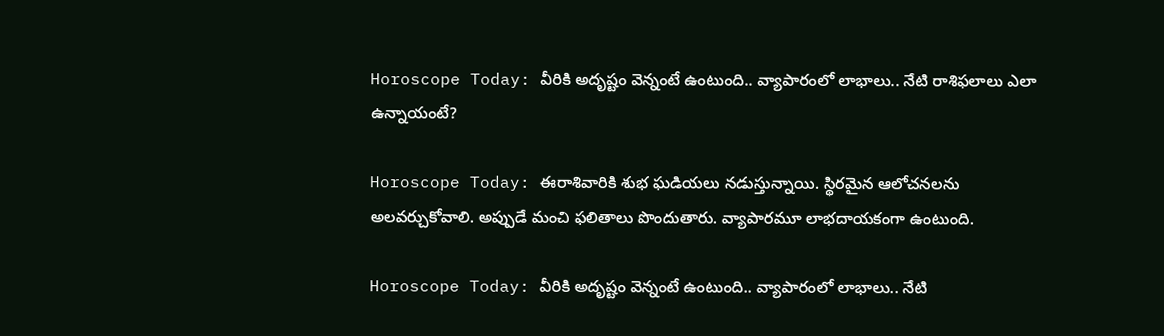Horoscope Today: వీరికి అదృష్టం వెన్నంటే ఉంటుంది.. వ్యాపారంలో లాభాలు.. నేటి రాశిఫలాలు ఎలా ఉన్నాయంటే?

Horoscope Today: ఈరాశివారికి శుభ ఘడియలు నడుస్తున్నాయి. స్థిరమైన ఆలోచనలను అలవర్చుకోవాలి. అప్పుడే మంచి ఫలితాలు పొందుతారు. వ్యాపారమూ లాభదాయకంగా ఉంటుంది.

Horoscope Today: వీరికి అదృష్టం వెన్నంటే ఉంటుంది.. వ్యాపారంలో లాభాలు.. నేటి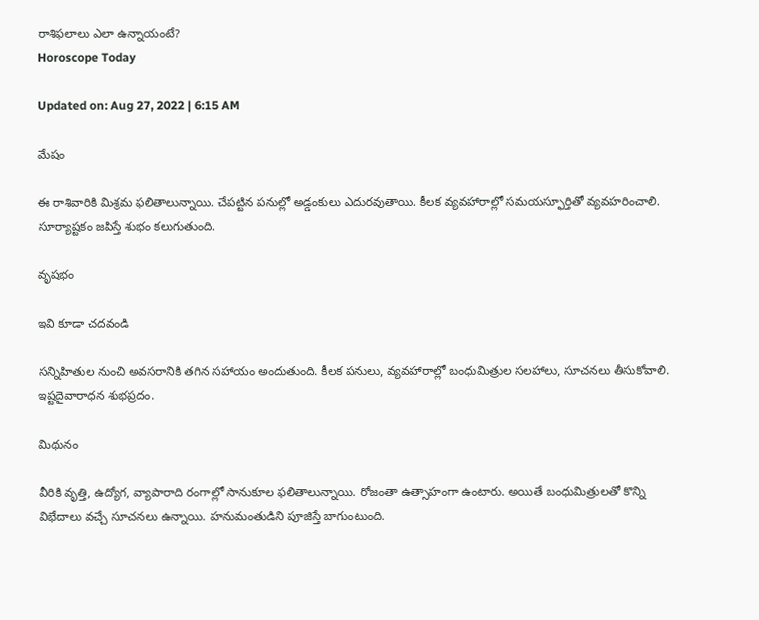రాశిఫలాలు ఎలా ఉన్నాయంటే?
Horoscope Today

Updated on: Aug 27, 2022 | 6:15 AM

మేషం

ఈ రాశివారికి మిశ్రమ ఫలితాలున్నాయి. చేపట్టిన పనుల్లో అడ్డంకులు ఎదురవుతాయి. కీలక వ్యవహారాల్లో సమయస్ఫూర్తితో వ్యవహరించాలి. సూర్యాష్టకం జపిస్తే శుభం కలుగుతుంది.

వృషభం

ఇవి కూడా చదవండి

సన్నిహితుల నుంచి అవసరానికి తగిన సహాయం అందుతుంది. కీలక పనులు, వ్యవహారాల్లో బంధుమిత్రుల సలహాలు, సూచనలు తీసుకోవాలి. ఇష్టదైవారాధన శుభప్రదం.

మిథునం

వీరికి వృత్తి, ఉద్యోగ, వ్యాపారాది రంగాల్లో సానుకూల ఫలితాలున్నాయి. రోజంతా ఉత్సాహంగా ఉంటారు. అయితే బంధుమిత్రులతో కొన్ని విభేదాలు వచ్చే సూచనలు ఉన్నాయి. హనుమంతుడిని పూజిస్తే బాగుంటుంది.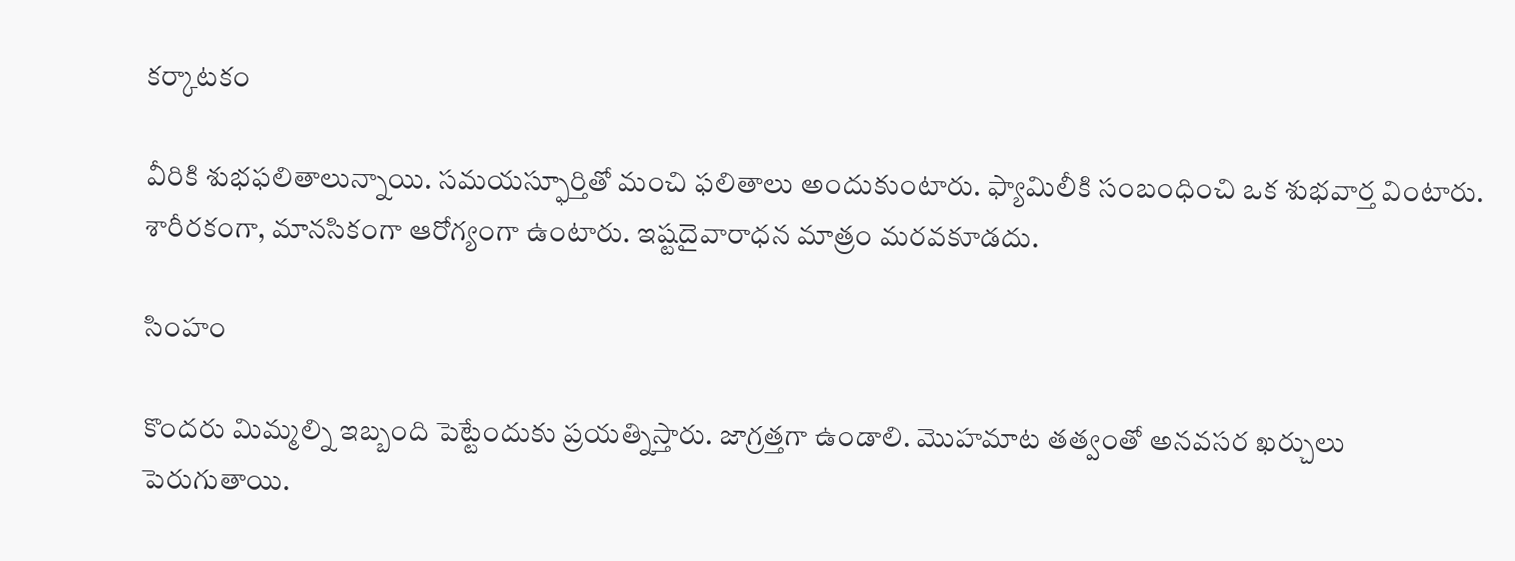కర్కాటకం

వీరికి శుభఫలితాలున్నాయి. సమయస్ఫూర్తితో మంచి ఫలితాలు అందుకుంటారు. ఫ్యామిలీకి సంబంధించి ఒక శుభవార్త వింటారు. శారీరకంగా, మానసికంగా ఆరోగ్యంగా ఉంటారు. ఇష్టదైవారాధన మాత్రం మరవకూడదు.

సింహం

కొందరు మిమ్మల్ని ఇబ్బంది పెట్టేందుకు ప్రయత్నిస్తారు. జాగ్రత్తగా ఉండాలి. మొహమాట తత్వంతో అనవసర ఖర్చులు పెరుగుతాయి.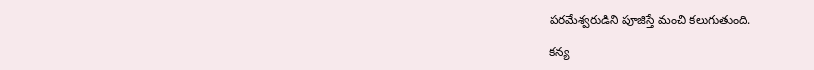పరమేశ్వరుడిని పూజిస్తే మంచి కలుగుతుంది.

కన్య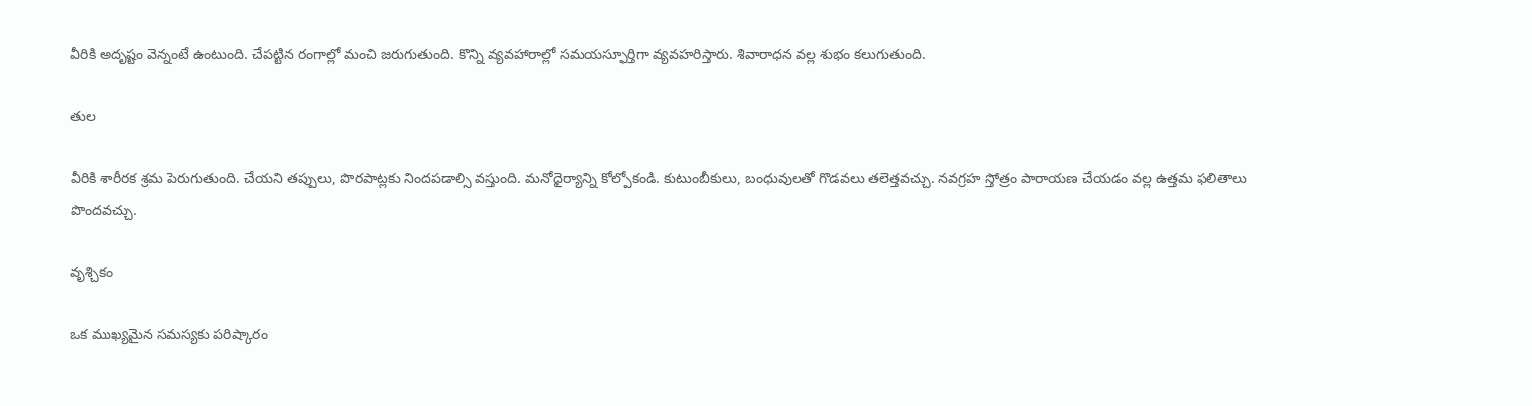వీరికి అదృష్టం వెన్నంటే ఉంటుంది. చేపట్టిన రంగాల్లో మంచి జరుగుతుంది. కొన్ని వ్యవహారాల్లో సమయస్ఫూర్తిగా వ్యవహరిస్తారు. శివారాధన వల్ల శుభం కలుగుతుంది.

తుల

వీరికి శారీరక శ్రమ పెరుగుతుంది. చేయని తప్పులు, పొరపాట్లకు నిందపడాల్సి వస్తుంది. మనోధైర్యాన్ని కోల్పోకండి. కుటుంబీకులు, బంధువులతో గొడవలు తలెత్తవచ్చు. నవగ్రహ స్తోత్రం పారాయణ చేయడం వల్ల ఉత్తమ ఫలితాలు పొందవచ్చు.

వృశ్చికం

ఒక ముఖ్యమైన సమస్యకు పరిష్కారం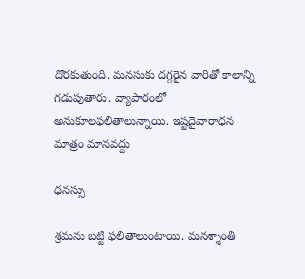దొరకుతుంది. మనసుకు దగ్గరైన వారితో కాలాన్ని గడుపుతారు. వ్యాపారంలో అనుకూలఫలితాలున్నాయి. ఇష్టదైవారాధన మాత్రం మానవద్దు

ధనస్సు

శ్రమను బట్టి ఫలితాలుంటాయి. మనశ్శాంతి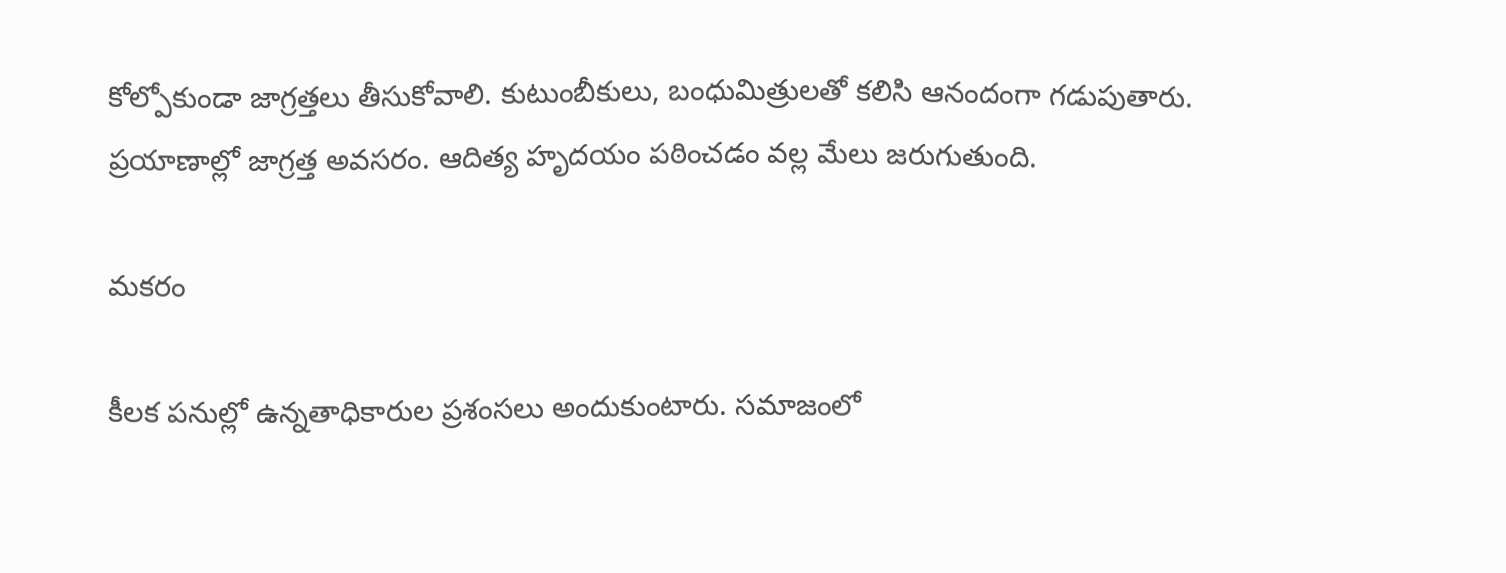కోల్పోకుండా జాగ్రత్తలు తీసుకోవాలి. కుటుంబీకులు, బంధుమిత్రులతో కలిసి ఆనందంగా గడుపుతారు. ప్రయాణాల్లో జాగ్రత్త అవసరం. ఆదిత్య హృదయం పఠించడం వల్ల మేలు జరుగుతుంది.

మకరం

కీలక పనుల్లో ఉన్నతాధికారుల ప్రశంసలు అందుకుంటారు. సమాజంలో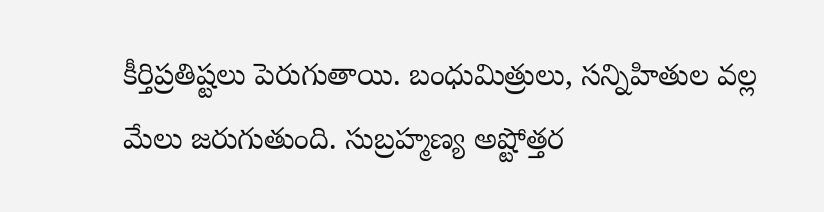కీర్తిప్రతిష్టలు పెరుగుతాయి. బంధుమిత్రులు, సన్నిహితుల వల్ల మేలు జరుగుతుంది. సుబ్రహ్మణ్య అష్టోత్తర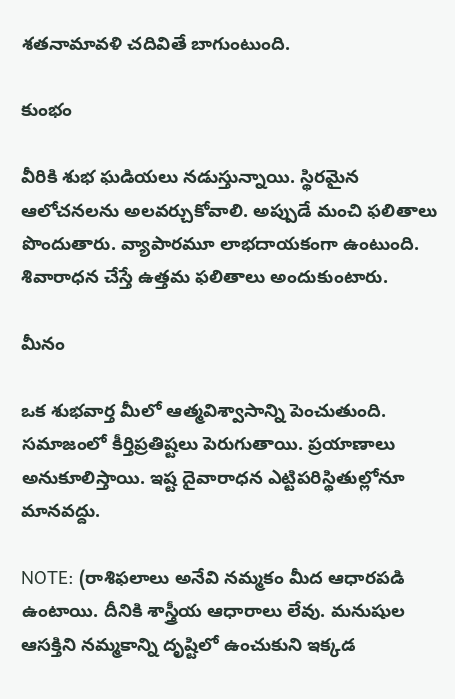శతనామావళి చదివితే బాగుంటుంది.

కుంభం

వీరికి శుభ ఘడియలు నడుస్తున్నాయి. స్థిరమైన ఆలోచనలను అలవర్చుకోవాలి. అప్పుడే మంచి ఫలితాలు పొందుతారు. వ్యాపారమూ లాభదాయకంగా ఉంటుంది. శివారాధన చేస్తే ఉత్తమ ఫలితాలు అందుకుంటారు.

మీనం

ఒక శుభవార్త మీలో ఆత్మవిశ్వాసాన్ని పెంచుతుంది. సమాజంలో కీర్తిప్రతిష్టలు పెరుగుతాయి. ప్రయాణాలు అనుకూలిస్తాయి. ఇష్ట దైవారాధన ఎట్టిపరిస్థితుల్లోనూ మానవద్దు.

NOTE: (రాశిఫలాలు అనేవి నమ్మకం మీద ఆధారపడి ఉంటాయి. దీనికి శాస్త్రీయ ఆధారాలు లేవు. మనుషుల ఆసక్తిని నమ్మకాన్ని దృష్టిలో ఉంచుకుని ఇక్కడ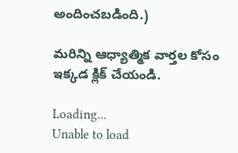అందించబడింది.)

మరిన్ని ఆధ్యాత్మిక వార్తల కోసం ఇక్కడ క్లిక్ చేయండి.

Loading...
Unable to load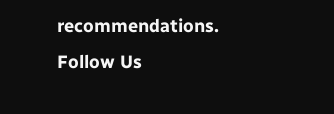recommendations.
Follow Us